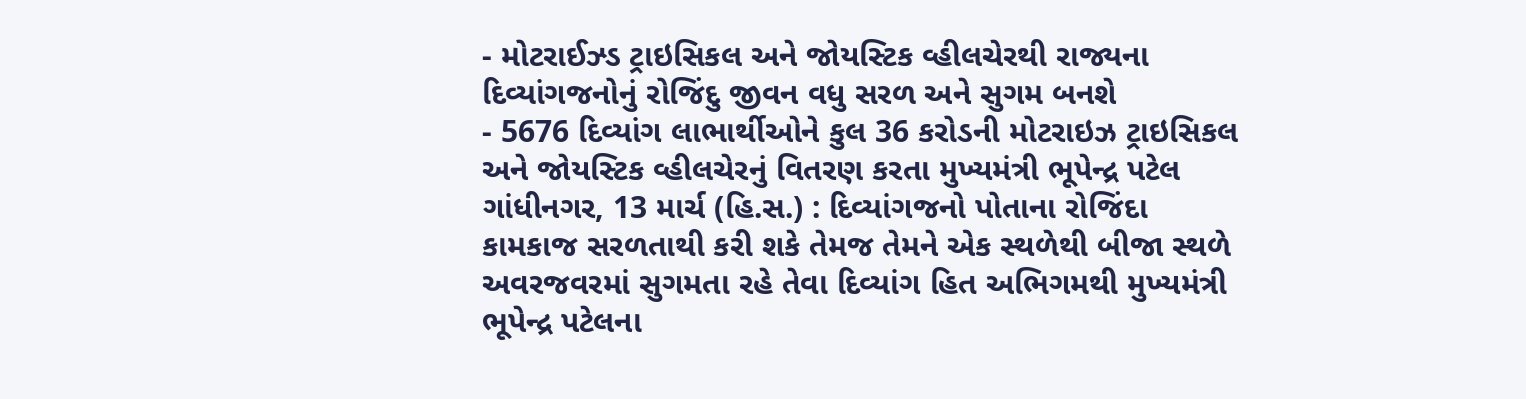- મોટરાઈઝ્ડ ટ્રાઇસિકલ અને જોયસ્ટિક વ્હીલચેરથી રાજ્યના દિવ્યાંગજનોનું રોજિંદુ જીવન વધુ સરળ અને સુગમ બનશે
- 5676 દિવ્યાંગ લાભાર્થીઓને કુલ 36 કરોડની મોટરાઇઝ ટ્રાઇસિકલ અને જોયસ્ટિક વ્હીલચેરનું વિતરણ કરતા મુખ્યમંત્રી ભૂપેન્દ્ર પટેલ
ગાંધીનગર, 13 માર્ચ (હિ.સ.) : દિવ્યાંગજનો પોતાના રોજિંદા કામકાજ સરળતાથી કરી શકે તેમજ તેમને એક સ્થળેથી બીજા સ્થળે અવરજવરમાં સુગમતા રહે તેવા દિવ્યાંગ હિત અભિગમથી મુખ્યમંત્રી ભૂપેન્દ્ર પટેલના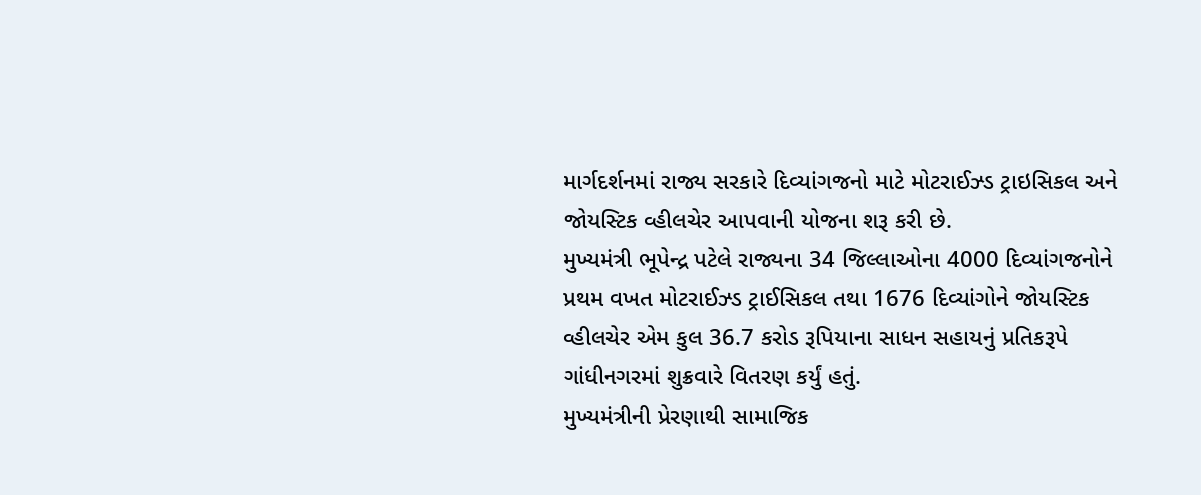માર્ગદર્શનમાં રાજ્ય સરકારે દિવ્યાંગજનો માટે મોટરાઈઝ્ડ ટ્રાઇસિકલ અને જોયસ્ટિક વ્હીલચેર આપવાની યોજના શરૂ કરી છે.
મુખ્યમંત્રી ભૂપેન્દ્ર પટેલે રાજ્યના 34 જિલ્લાઓના 4000 દિવ્યાંગજનોને પ્રથમ વખત મોટરાઈઝ્ડ ટ્રાઈસિકલ તથા 1676 દિવ્યાંગોને જોયસ્ટિક વ્હીલચેર એમ કુલ 36.7 કરોડ રૂપિયાના સાધન સહાયનું પ્રતિકરૂપે ગાંધીનગરમાં શુક્રવારે વિતરણ કર્યું હતું.
મુખ્યમંત્રીની પ્રેરણાથી સામાજિક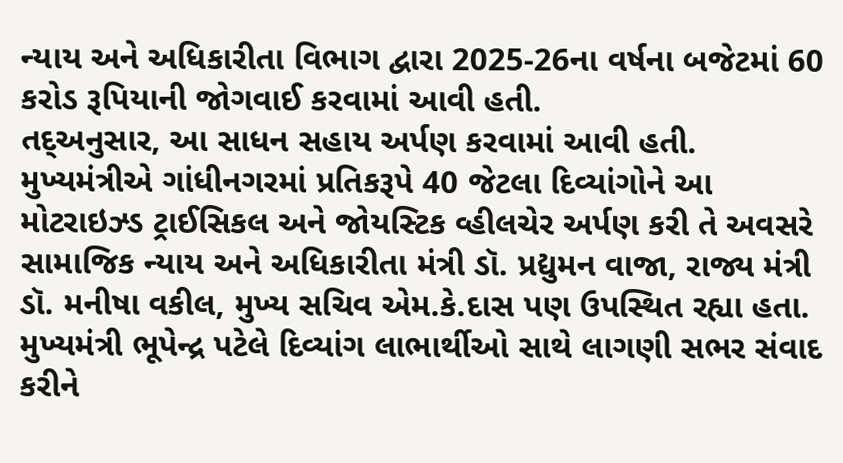ન્યાય અને અધિકારીતા વિભાગ દ્વારા 2025-26ના વર્ષના બજેટમાં 60 કરોડ રૂપિયાની જોગવાઈ કરવામાં આવી હતી.
તદ્અનુસાર, આ સાધન સહાય અર્પણ કરવામાં આવી હતી.
મુખ્યમંત્રીએ ગાંધીનગરમાં પ્રતિકરૂપે 40 જેટલા દિવ્યાંગોને આ મોટરાઇઝ્ડ ટ્રાઈસિકલ અને જોયસ્ટિક વ્હીલચેર અર્પણ કરી તે અવસરે સામાજિક ન્યાય અને અધિકારીતા મંત્રી ડૉ. પ્રદ્યુમન વાજા, રાજ્ય મંત્રી ડૉ. મનીષા વકીલ, મુખ્ય સચિવ એમ.કે.દાસ પણ ઉપસ્થિત રહ્યા હતા.
મુખ્યમંત્રી ભૂપેન્દ્ર પટેલે દિવ્યાંગ લાભાર્થીઓ સાથે લાગણી સભર સંવાદ કરીને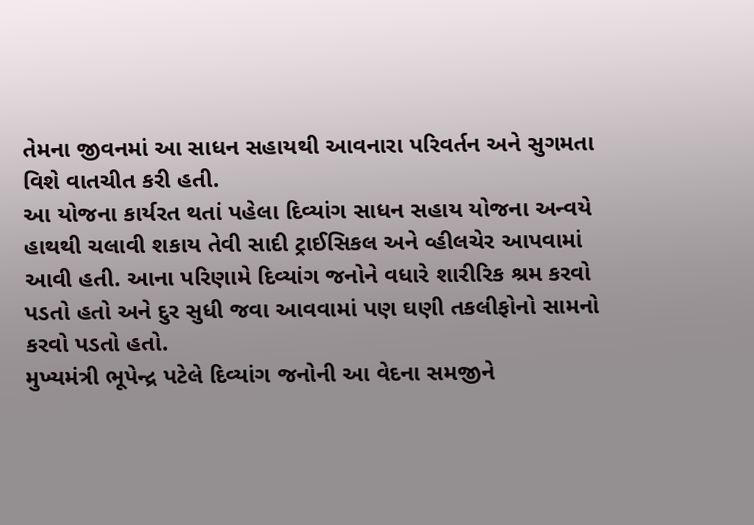તેમના જીવનમાં આ સાધન સહાયથી આવનારા પરિવર્તન અને સુગમતા વિશે વાતચીત કરી હતી.
આ યોજના કાર્યરત થતાં પહેલા દિવ્યાંગ સાધન સહાય યોજના અન્વયે હાથથી ચલાવી શકાય તેવી સાદી ટ્રાઈસિકલ અને વ્હીલચેર આપવામાં આવી હતી. આના પરિણામે દિવ્યાંગ જનોને વધારે શારીરિક શ્રમ કરવો પડતો હતો અને દુર સુધી જવા આવવામાં પણ ઘણી તકલીફોનો સામનો કરવો પડતો હતો.
મુખ્યમંત્રી ભૂપેન્દ્ર પટેલે દિવ્યાંગ જનોની આ વેદના સમજીને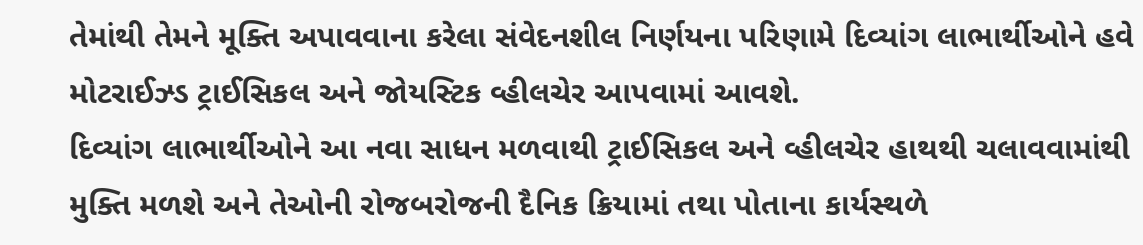તેમાંથી તેમને મૂક્તિ અપાવવાના કરેલા સંવેદનશીલ નિર્ણયના પરિણામે દિવ્યાંગ લાભાર્થીઓને હવે મોટરાઈઝ્ડ ટ્રાઈસિકલ અને જોયસ્ટિક વ્હીલચેર આપવામાં આવશે.
દિવ્યાંગ લાભાર્થીઓને આ નવા સાધન મળવાથી ટ્રાઈસિકલ અને વ્હીલચેર હાથથી ચલાવવામાંથી મુક્તિ મળશે અને તેઓની રોજબરોજની દૈનિક ક્રિયામાં તથા પોતાના કાર્યસ્થળે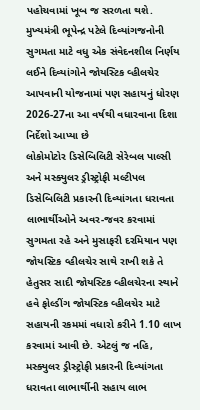પહોચવામાં ખૂબ જ સરળતા થશે.
મુખ્યમંત્રી ભૂપેન્દ્ર પટેલે દિવ્યાંગજનોની સુગમતા માટે વધુ એક સંવેદનશીલ નિર્ણય લઈને દિવ્યાંગોને જોયસ્ટિક વ્હીલચેર આપવાની યોજનામાં પણ સહાયનું ધોરણ 2026-27ના આ વર્ષથી વધારવાના દિશા નિર્દેશો આપ્યા છે
લોકોમોટોર ડિસેબિલિટી સેરેબલ પાલ્સી અને મસ્ક્યુલર ડ્રીસ્ટ્રોફી મલ્ટીપલ ડિસેબિલિટી પ્રકારની દિવ્યાંગતા ધરાવતા લાભાર્થીઓને અવર-જવર કરવામાં સુગમતા રહે અને મુસાફરી દરમિયાન પણ જોયસ્ટિક વ્હીલચેર સાથે રાખી શકે તે હેતુસર સાદી જોયસ્ટિક વ્હીલચેરના સ્થાને હવે ફોલ્ડીંગ જોયસ્ટિક વ્હીલચેર માટે સહાયની રકમમાં વધારો કરીને 1.10 લાખ કરવામાં આવી છે. એટલું જ નહિ, મસ્ક્યુલર ડ્રીસ્ટ્રોફી પ્રકારની દિવ્યાંગતા ધરાવતા લાભાર્થીની સહાય લાભ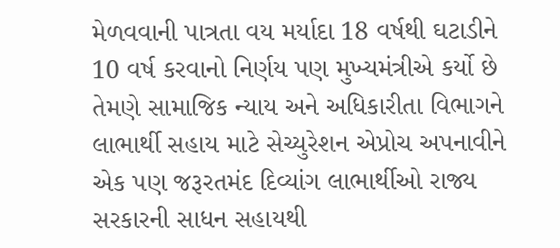મેળવવાની પાત્રતા વય મર્યાદા 18 વર્ષથી ઘટાડીને 10 વર્ષ કરવાનો નિર્ણય પણ મુખ્યમંત્રીએ કર્યો છે
તેમણે સામાજિક ન્યાય અને અધિકારીતા વિભાગને લાભાર્થી સહાય માટે સેચ્યુરેશન એપ્રોચ અપનાવીને એક પણ જરૂરતમંદ દિવ્યાંગ લાભાર્થીઓ રાજ્ય સરકારની સાધન સહાયથી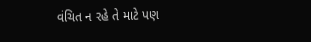વંચિત ન રહે તે માટે પણ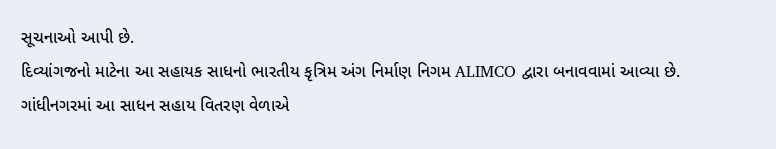સૂચનાઓ આપી છે.
દિવ્યાંગજનો માટેના આ સહાયક સાધનો ભારતીય કૃત્રિમ અંગ નિર્માણ નિગમ ALIMCO દ્વારા બનાવવામાં આવ્યા છે.
ગાંધીનગરમાં આ સાધન સહાય વિતરણ વેળાએ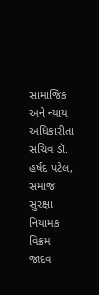સામાજિક અને ન્યાય અધિકારીતા સચિવ ડૉ. હર્ષદ પટેલ, સમાજ સુરક્ષા નિયામક વિક્રમ જાદવ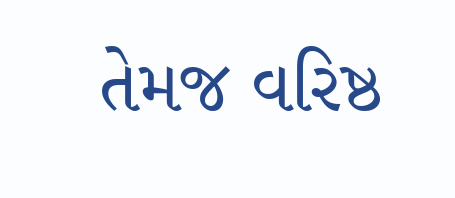તેમજ વરિષ્ઠ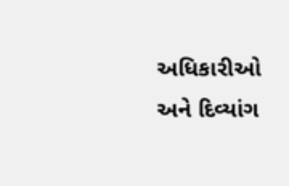અધિકારીઓ અને દિવ્યાંગ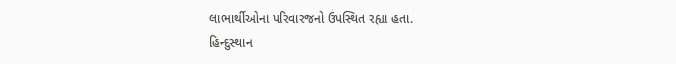લાભાર્થીઓના પરિવારજનો ઉપસ્થિત રહ્યા હતા.
હિન્દુસ્થાન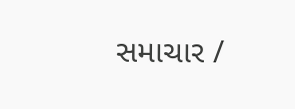સમાચાર /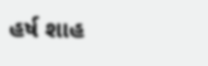હર્ષ શાહ